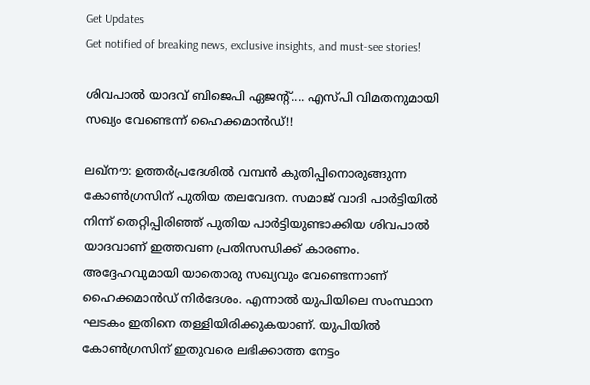Get Updates
Get notified of breaking news, exclusive insights, and must-see stories!

ശിവപാല്‍ യാദവ് ബിജെപി ഏജന്റ്.... എസ്പി വിമതനുമായി സഖ്യം വേണ്ടെന്ന് ഹൈക്കമാന്‍ഡ്!!

ലഖ്‌നൗ: ഉത്തര്‍പ്രദേശില്‍ വമ്പന്‍ കുതിപ്പിനൊരുങ്ങുന്ന കോണ്‍ഗ്രസിന് പുതിയ തലവേദന. സമാജ് വാദി പാര്‍ട്ടിയില്‍ നിന്ന് തെറ്റിപ്പിരിഞ്ഞ് പുതിയ പാര്‍ട്ടിയുണ്ടാക്കിയ ശിവപാല്‍ യാദവാണ് ഇത്തവണ പ്രതിസന്ധിക്ക് കാരണം. അദ്ദേഹവുമായി യാതൊരു സഖ്യവും വേണ്ടെന്നാണ് ഹൈക്കമാന്‍ഡ് നിര്‍ദേശം. എന്നാല്‍ യുപിയിലെ സംസ്ഥാന ഘടകം ഇതിനെ തള്ളിയിരിക്കുകയാണ്. യുപിയില്‍ കോണ്‍ഗ്രസിന് ഇതുവരെ ലഭിക്കാത്ത നേട്ടം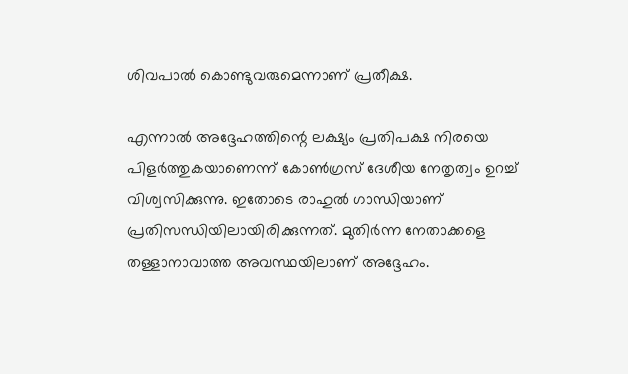ശിവപാല്‍ കൊണ്ടുവരുമെന്നാണ് പ്രതീക്ഷ.

എന്നാല്‍ അദ്ദേഹത്തിന്റെ ലക്ഷ്യം പ്രതിപക്ഷ നിരയെ പിളര്‍ത്തുകയാണെന്ന് കോണ്‍ഗ്രസ് ദേശീയ നേതൃത്വം ഉറച്ച് വിശ്വസിക്കുന്നു. ഇതോടെ രാഹുല്‍ ഗാന്ധിയാണ് പ്രതിസന്ധിയിലായിരിക്കുന്നത്. മുതിര്‍ന്ന നേതാക്കളെ തള്ളാനാവാത്ത അവസ്ഥയിലാണ് അദ്ദേഹം.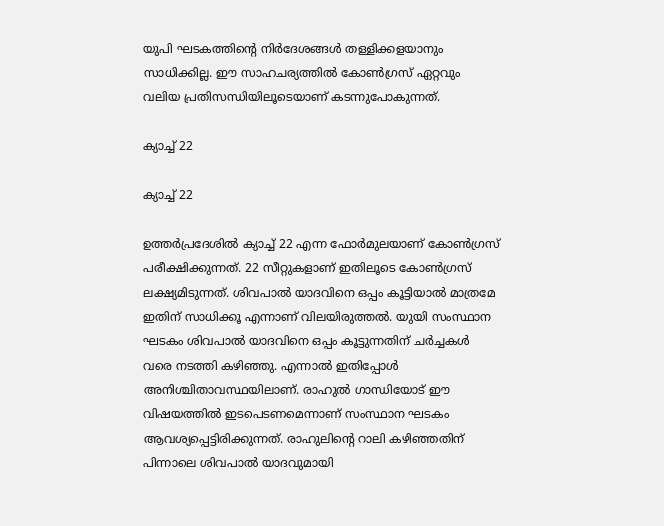യുപി ഘടകത്തിന്റെ നിര്‍ദേശങ്ങള്‍ തള്ളിക്കളയാനും സാധിക്കില്ല. ഈ സാഹചര്യത്തില്‍ കോണ്‍ഗ്രസ് ഏറ്റവും വലിയ പ്രതിസന്ധിയിലൂടെയാണ് കടന്നുപോകുന്നത്.

ക്യാച്ച് 22

ക്യാച്ച് 22

ഉത്തര്‍പ്രദേശില്‍ ക്യാച്ച് 22 എന്ന ഫോര്‍മുലയാണ് കോണ്‍ഗ്രസ് പരീക്ഷിക്കുന്നത്. 22 സീറ്റുകളാണ് ഇതിലൂടെ കോണ്‍ഗ്രസ് ലക്ഷ്യമിടുന്നത്. ശിവപാല്‍ യാദവിനെ ഒപ്പം കൂട്ടിയാല്‍ മാത്രമേ ഇതിന് സാധിക്കൂ എന്നാണ് വിലയിരുത്തല്‍. യുയി സംസ്ഥാന ഘടകം ശിവപാല്‍ യാദവിനെ ഒപ്പം കൂട്ടുന്നതിന് ചര്‍ച്ചകള്‍ വരെ നടത്തി കഴിഞ്ഞു. എന്നാല്‍ ഇതിപ്പോള്‍ അനിശ്ചിതാവസ്ഥയിലാണ്. രാഹുല്‍ ഗാന്ധിയോട് ഈ വിഷയത്തില്‍ ഇടപെടണമെന്നാണ് സംസ്ഥാന ഘടകം ആവശ്യപ്പെട്ടിരിക്കുന്നത്. രാഹുലിന്റെ റാലി കഴിഞ്ഞതിന് പിന്നാലെ ശിവപാല്‍ യാദവുമായി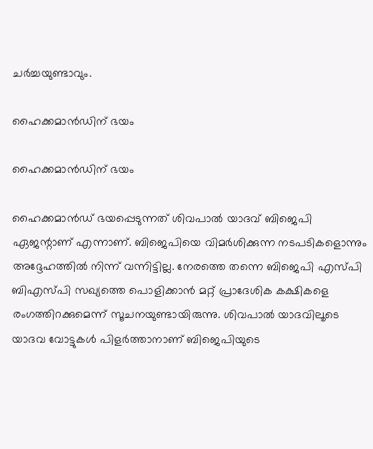ചര്‍ച്ചയുണ്ടാവും.

ഹൈക്കമാന്‍ഡിന് ഭയം

ഹൈക്കമാന്‍ഡിന് ഭയം

ഹൈക്കമാന്‍ഡ് ഭയപ്പെടുന്നത് ശിവപാല്‍ യാദവ് ബിജെപി ഏജന്റാണ് എന്നാണ്. ബിജെപിയെ വിമര്‍ശിക്കുന്ന നടപടികളൊന്നും അദ്ദേഹത്തില്‍ നിന്ന് വന്നിട്ടില്ല. നേരത്തെ തന്നെ ബിജെപി എസ്പി ബിഎസ്പി സഖ്യത്തെ പൊളിക്കാന്‍ മറ്റ് പ്രാദേശിക കക്ഷികളെ രംഗത്തിറക്കുമെന്ന് സൂചനയുണ്ടായിരുന്നു. ശിവപാല്‍ യാദവിലൂടെ യാദവ വോട്ടുകള്‍ പിളര്‍ത്താനാണ് ബിജെപിയുടെ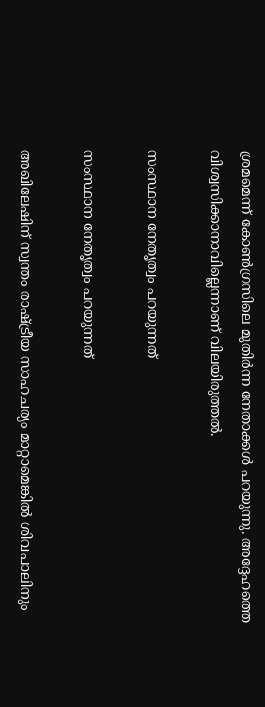ശ്രമമെന്ന് കോണ്‍ഗ്രസിലെ മുതിര്‍ന്ന നേതാക്കള്‍ പറയുന്നു. അദ്ദേഹത്തെ വിശ്വസിക്കാനാവില്ലെന്നാണ് വിലയിരുത്തല്‍.

സംസ്ഥാന നേതൃത്വം പറയുന്നത്

സംസ്ഥാന നേതൃത്വം പറയുന്നത്

അഖിലേഷിന് സ്വന്തം രാഷ്ട്രീയ സാഹചര്യം മാറ്റാമെങ്കില്‍ ശിവപാലിനും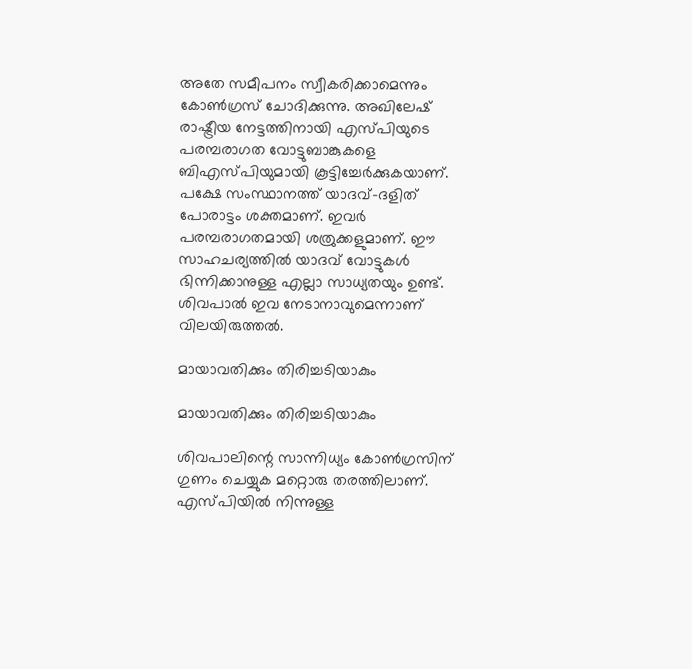അതേ സമീപനം സ്വീകരിക്കാമെന്നും കോണ്‍ഗ്രസ് ചോദിക്കുന്നു. അഖിലേഷ് രാഷ്ട്രീയ നേട്ടത്തിനായി എസ്പിയുടെ പരമ്പരാഗത വോട്ടുബാങ്കുകളെ ബിഎസ്പിയുമായി കൂട്ടിച്ചേര്‍ക്കുകയാണ്. പക്ഷേ സംസ്ഥാനത്ത് യാദവ്-ദളിത് പോരാട്ടം ശക്തമാണ്. ഇവര്‍ പരമ്പരാഗതമായി ശത്രുക്കളുമാണ്. ഈ സാഹചര്യത്തില്‍ യാദവ് വോട്ടുകള്‍ ഭിന്നിക്കാനുള്ള എല്ലാ സാധ്യതയും ഉണ്ട്. ശിവപാല്‍ ഇവ നേടാനാവുമെന്നാണ് വിലയിരുത്തല്‍.

മായാവതിക്കും തിരിച്ചടിയാകും

മായാവതിക്കും തിരിച്ചടിയാകും

ശിവപാലിന്റെ സാന്നിധ്യം കോണ്‍ഗ്രസിന് ഗുണം ചെയ്യുക മറ്റൊരു തരത്തിലാണ്. എസ്പിയില്‍ നിന്നുള്ള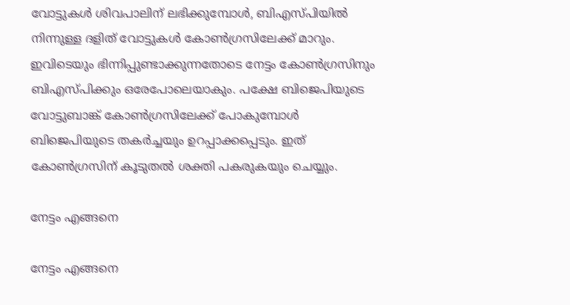വോട്ടുകള്‍ ശിവപാലിന് ലഭിക്കുമ്പോള്‍, ബിഎസ്പിയില്‍ നിന്നുള്ള ദളിത് വോട്ടുകള്‍ കോണ്‍ഗ്രസിലേക്ക് മാറും. ഇവിടെയും ഭിന്നിപ്പുണ്ടാക്കുന്നതോടെ നേട്ടം കോണ്‍ഗ്രസിനും ബിഎസ്പിക്കും ഒരേപോലെയാകും. പക്ഷേ ബിജെപിയുടെ വോട്ടുബാങ്ക് കോണ്‍ഗ്രസിലേക്ക് പോകുമ്പോള്‍ ബിജെപിയുടെ തകര്‍ച്ചയും ഉറപ്പാക്കപ്പെടും. ഇത് കോണ്‍ഗ്രസിന് കൂടുതല്‍ ശക്തി പകരുകയും ചെയ്യും.

നേട്ടം എങ്ങനെ

നേട്ടം എങ്ങനെ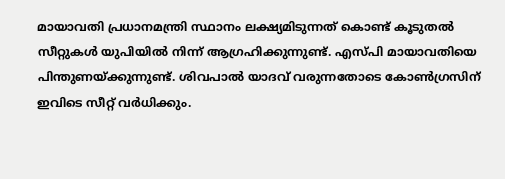മായാവതി പ്രധാനമന്ത്രി സ്ഥാനം ലക്ഷ്യമിടുന്നത് കൊണ്ട് കൂടുതല്‍ സീറ്റുകള്‍ യുപിയില്‍ നിന്ന് ആഗ്രഹിക്കുന്നുണ്ട്. എസ്പി മായാവതിയെ പിന്തുണയ്ക്കുന്നുണ്ട്. ശിവപാല്‍ യാദവ് വരുന്നതോടെ കോണ്‍ഗ്രസിന് ഇവിടെ സീറ്റ് വര്‍ധിക്കും.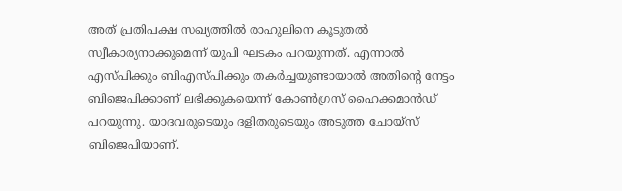അത് പ്രതിപക്ഷ സഖ്യത്തില്‍ രാഹുലിനെ കൂടുതല്‍ സ്വീകാര്യനാക്കുമെന്ന് യുപി ഘടകം പറയുന്നത്. എന്നാല്‍ എസ്പിക്കും ബിഎസ്പിക്കും തകര്‍ച്ചയുണ്ടായാല്‍ അതിന്റെ നേട്ടം ബിജെപിക്കാണ് ലഭിക്കുകയെന്ന് കോണ്‍ഗ്രസ് ഹൈക്കമാന്‍ഡ് പറയുന്നു. യാദവരുടെയും ദളിതരുടെയും അടുത്ത ചോയ്‌സ് ബിജെപിയാണ്.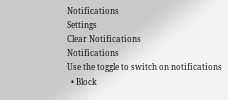Notifications
Settings
Clear Notifications
Notifications
Use the toggle to switch on notifications
  • Block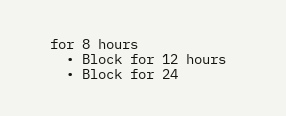for 8 hours
  • Block for 12 hours
  • Block for 24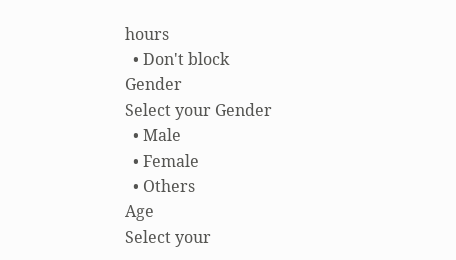hours
  • Don't block
Gender
Select your Gender
  • Male
  • Female
  • Others
Age
Select your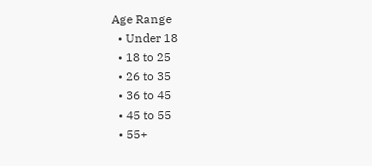Age Range
  • Under 18
  • 18 to 25
  • 26 to 35
  • 36 to 45
  • 45 to 55
  • 55+